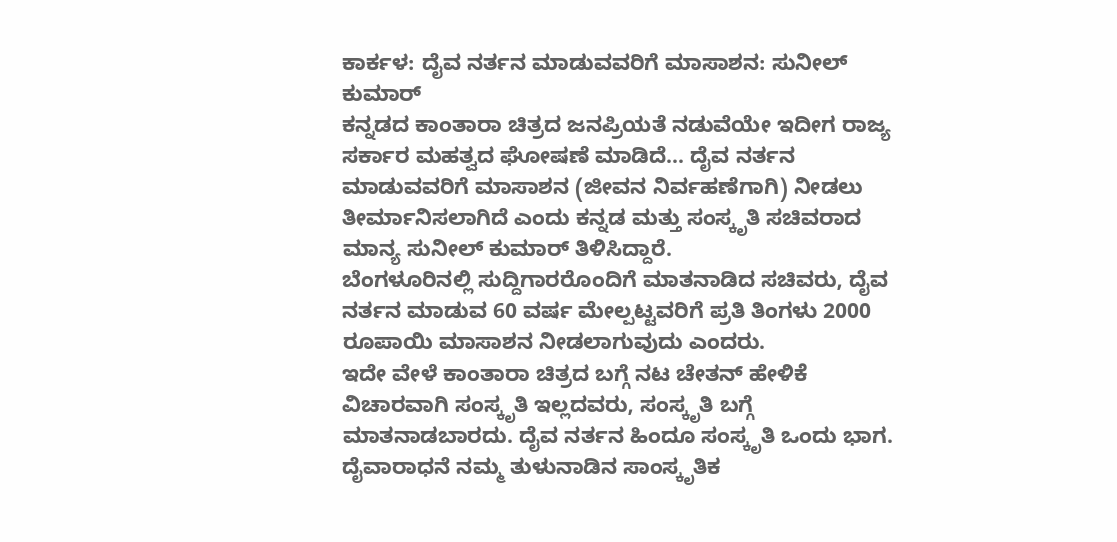ಕಾರ್ಕಳ: ದೈವ ನರ್ತನ ಮಾಡುವವರಿಗೆ ಮಾಸಾಶನ: ಸುನೀಲ್ ಕುಮಾರ್
ಕನ್ನಡದ ಕಾಂತಾರಾ ಚಿತ್ರದ ಜನಪ್ರಿಯತೆ ನಡುವೆಯೇ ಇದೀಗ ರಾಜ್ಯ ಸರ್ಕಾರ ಮಹತ್ವದ ಘೋಷಣೆ ಮಾಡಿದೆ... ದೈವ ನರ್ತನ ಮಾಡುವವರಿಗೆ ಮಾಸಾಶನ (ಜೀವನ ನಿರ್ವಹಣೆಗಾಗಿ) ನೀಡಲು ತೀರ್ಮಾನಿಸಲಾಗಿದೆ ಎಂದು ಕನ್ನಡ ಮತ್ತು ಸಂಸ್ಕೃತಿ ಸಚಿವರಾದ ಮಾನ್ಯ ಸುನೀಲ್ ಕುಮಾರ್ ತಿಳಿಸಿದ್ದಾರೆ.
ಬೆಂಗಳೂರಿನಲ್ಲಿ ಸುದ್ದಿಗಾರರೊಂದಿಗೆ ಮಾತನಾಡಿದ ಸಚಿವರು, ದೈವ ನರ್ತನ ಮಾಡುವ 60 ವರ್ಷ ಮೇಲ್ಪಟ್ಟವರಿಗೆ ಪ್ರತಿ ತಿಂಗಳು 2000 ರೂಪಾಯಿ ಮಾಸಾಶನ ನೀಡಲಾಗುವುದು ಎಂದರು.
ಇದೇ ವೇಳೆ ಕಾಂತಾರಾ ಚಿತ್ರದ ಬಗ್ಗೆ ನಟ ಚೇತನ್ ಹೇಳಿಕೆ ವಿಚಾರವಾಗಿ ಸಂಸ್ಕೃತಿ ಇಲ್ಲದವರು, ಸಂಸ್ಕೃತಿ ಬಗ್ಗೆ ಮಾತನಾಡಬಾರದು. ದೈವ ನರ್ತನ ಹಿಂದೂ ಸಂಸ್ಕೃತಿ ಒಂದು ಭಾಗ. ದೈವಾರಾಧನೆ ನಮ್ಮ ತುಳುನಾಡಿನ ಸಾಂಸ್ಕೃತಿಕ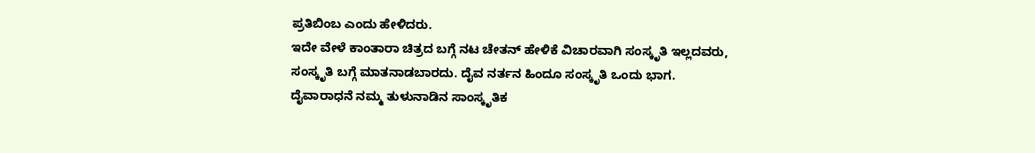ಪ್ರತಿಬಿಂಬ ಎಂದು ಹೇಳಿದರು.
ಇದೇ ವೇಳೆ ಕಾಂತಾರಾ ಚಿತ್ರದ ಬಗ್ಗೆ ನಟ ಚೇತನ್ ಹೇಳಿಕೆ ವಿಚಾರವಾಗಿ ಸಂಸ್ಕೃತಿ ಇಲ್ಲದವರು, ಸಂಸ್ಕೃತಿ ಬಗ್ಗೆ ಮಾತನಾಡಬಾರದು. ದೈವ ನರ್ತನ ಹಿಂದೂ ಸಂಸ್ಕೃತಿ ಒಂದು ಭಾಗ. ದೈವಾರಾಧನೆ ನಮ್ಮ ತುಳುನಾಡಿನ ಸಾಂಸ್ಕೃತಿಕ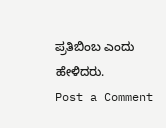ಪ್ರತಿಬಿಂಬ ಎಂದು ಹೇಳಿದರು.
Post a Comment